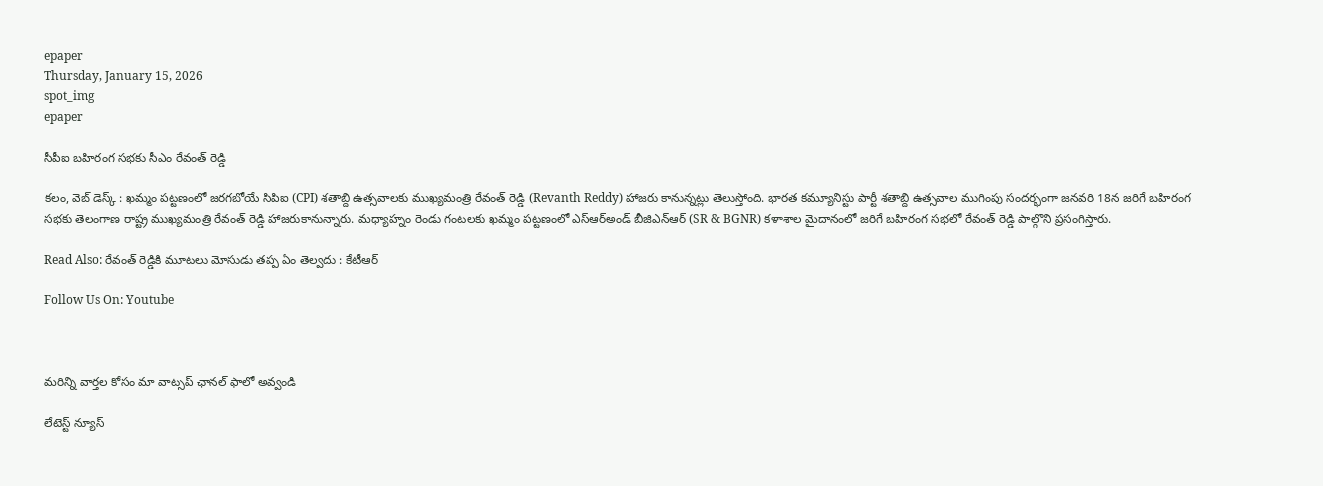epaper
Thursday, January 15, 2026
spot_img
epaper

సీపీఐ బహిరంగ సభకు సీఎం రేవంత్ రెడ్డి

కలం, వెబ్ డెస్క్ : ఖమ్మం పట్టణంలో జరగబోయే సిపిఐ (CPI) శతాబ్ది ఉత్సవాలకు ముఖ్యమంత్రి రేవంత్ రెడ్డి (Revanth Reddy) హాజరు కానున్నట్లు తెలుస్తోంది. భారత కమ్యూనిస్టు పార్టీ శతాబ్ది ఉత్సవాల ముగింపు సందర్భంగా జనవరి 18న జరిగే బహిరంగ సభకు తెలంగాణ రాష్ట్ర ముఖ్యమంత్రి రేవంత్ రెడ్డి హాజరుకానున్నారు. మధ్యాహ్నం రెండు గంటలకు ఖమ్మం పట్టణంలో ఎస్ఆర్అండ్ బీజిఎన్ఆర్ (SR & BGNR) కళాశాల మైదానంలో జరిగే బహిరంగ సభలో రేవంత్ రెడ్డి పాల్గొని ప్రసంగిస్తారు.

Read Also: రేవంత్ రెడ్డికి మూటలు మోసుడు తప్ప ఏం తెల్వదు : కేటీఆర్

Follow Us On: Youtube



మ‌రిన్ని వార్త‌ల కోసం మా వాట్స‌ప్ ఛాన‌ల్ ఫాలో అవ్వండి

లేటెస్ట్ న్యూస్‌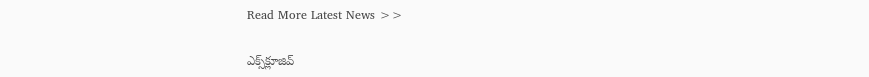Read More Latest News >>

ఎక్స్‌క్లూజివ్‌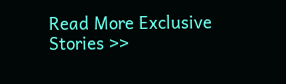Read More Exclusive Stories >>